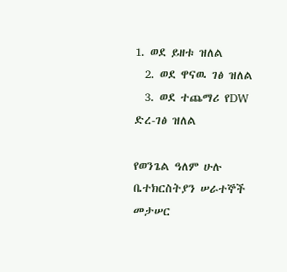1. ወደ ይዘቱ ዝለል
  2. ወደ ዋናዉ ገፅ ዝለል
  3. ወደ ተጨማሪ የDW ድረ-ገፅ ዝለል

የወንጌል ዓለም ሁሉ ቤተክርስትያን ሠራተኞች መታሠር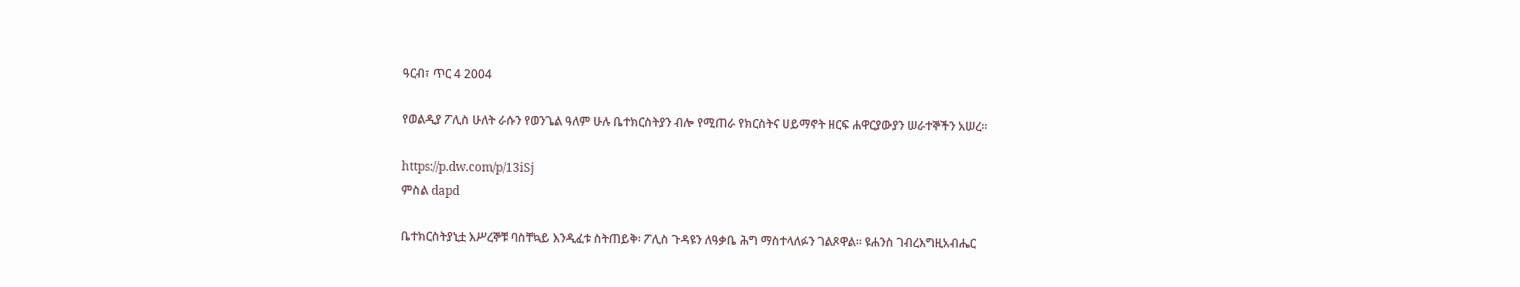ዓርብ፣ ጥር 4 2004

የወልዲያ ፖሊስ ሁለት ራሱን የወንጌል ዓለም ሁሉ ቤተክርስትያን ብሎ የሚጠራ የክርስትና ሀይማኖት ዘርፍ ሐዋርያውያን ሠራተኞችን አሠረ።

https://p.dw.com/p/13iSj
ምስል dapd

ቤተክርስትያኒቷ እሥረኞቹ ባስቸኳይ እንዲፈቱ ስትጠይቅ፡ ፖሊስ ጉዳዩን ለዓቃቤ ሕግ ማስተላለፉን ገልጾዋል። ዩሐንስ ገብረእግዚአብሔር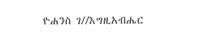ዮሐንስ ገ//እግዚአብሔር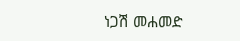ነጋሽ መሐመድ